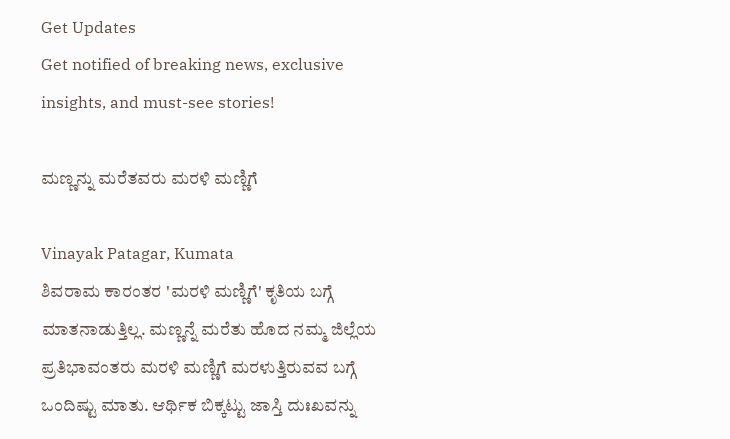Get Updates
Get notified of breaking news, exclusive insights, and must-see stories!

ಮಣ್ಣನ್ನು ಮರೆತವರು ಮರಳಿ ಮಣ್ಣಿಗೆ

Vinayak Patagar, Kumata
ಶಿವರಾಮ ಕಾರಂತರ 'ಮರಳಿ ಮಣ್ಣಿಗೆ' ಕೃತಿಯ ಬಗ್ಗೆ ಮಾತನಾಡುತ್ತಿಲ್ಲ. ಮಣ್ಣನ್ನೆ ಮರೆತು ಹೊದ ನಮ್ಮ ಜಿಲ್ಲೆಯ ಪ್ರತಿಭಾವಂತರು ಮರಳಿ ಮಣ್ಣಿಗೆ ಮರಳುತ್ತಿರುವವ ಬಗ್ಗೆ ಒಂದಿಷ್ಟು ಮಾತು. ಆರ್ಥಿಕ ಬಿಕ್ಕಟ್ಟು ಜಾಸ್ತಿ ದುಃಖವನ್ನು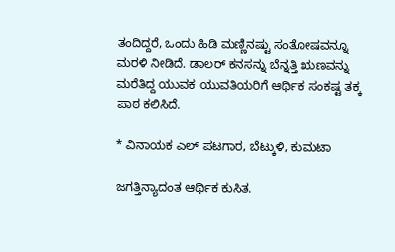ತಂದಿದ್ದರೆ, ಒಂದು ಹಿಡಿ ಮಣ್ಣಿನಷ್ಟು ಸಂತೋಷವನ್ನೂ ಮರಳಿ ನೀಡಿದೆ. ಡಾಲರ್ ಕನಸನ್ನು ಬೆನ್ನತ್ತಿ ಋಣವನ್ನು ಮರೆತಿದ್ದ ಯುವಕ ಯುವತಿಯರಿಗೆ ಆರ್ಥಿಕ ಸಂಕಷ್ಟ ತಕ್ಕ ಪಾಠ ಕಲಿಸಿದೆ.

* ವಿನಾಯಕ ಎಲ್ ಪಟಗಾರ, ಬೆಟ್ಕುಳಿ, ಕುಮಟಾ

ಜಗತ್ತಿನ್ಯಾದಂತ ಆರ್ಥಿಕ ಕುಸಿತ.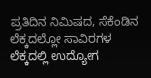ಪ್ರತಿದಿನ ನಿಮಿಷದ, ಸೆಕೆಂಡಿನ ಲೆಕ್ಕದಲ್ಲೋ ಸಾವಿರಗಳ ಲೆಕ್ಕದಲ್ಲಿ ಉದ್ಯೋಗ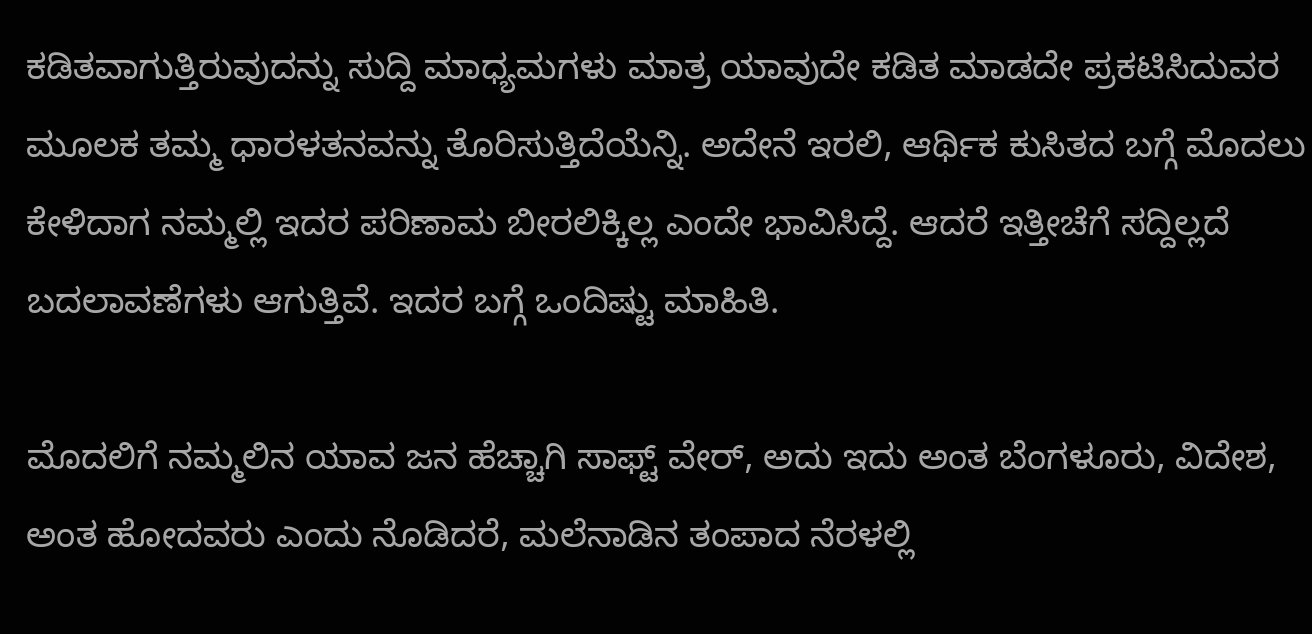ಕಡಿತವಾಗುತ್ತಿರುವುದನ್ನು ಸುದ್ದಿ ಮಾಧ್ಯಮಗಳು ಮಾತ್ರ ಯಾವುದೇ ಕಡಿತ ಮಾಡದೇ ಪ್ರಕಟಿಸಿದುವರ ಮೂಲಕ ತಮ್ಮ ಧಾರಳತನವನ್ನು ತೊರಿಸುತ್ತಿದೆಯೆನ್ನಿ. ಅದೇನೆ ಇರಲಿ, ಆರ್ಥಿಕ ಕುಸಿತದ ಬಗ್ಗೆ ಮೊದಲು ಕೇಳಿದಾಗ ನಮ್ಮಲ್ಲಿ ಇದರ ಪರಿಣಾಮ ಬೀರಲಿಕ್ಕಿಲ್ಲ ಎಂದೇ ಭಾವಿಸಿದ್ದೆ. ಆದರೆ ಇತ್ತೀಚೆಗೆ ಸದ್ದಿಲ್ಲದೆ ಬದಲಾವಣೆಗಳು ಆಗುತ್ತಿವೆ. ಇದರ ಬಗ್ಗೆ ಒಂದಿಷ್ಟು ಮಾಹಿತಿ.

ಮೊದಲಿಗೆ ನಮ್ಮಲಿನ ಯಾವ ಜನ ಹೆಚ್ಚಾಗಿ ಸಾಫ್ಟ್ ವೇರ್, ಅದು ಇದು ಅಂತ ಬೆಂಗಳೂರು, ವಿದೇಶ, ಅಂತ ಹೋದವರು ಎಂದು ನೊಡಿದರೆ, ಮಲೆನಾಡಿನ ತಂಪಾದ ನೆರಳಲ್ಲಿ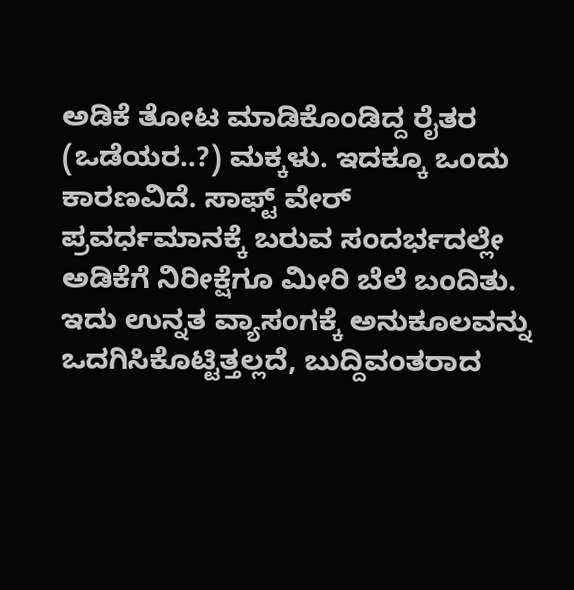ಅಡಿಕೆ ತೋಟ ಮಾಡಿಕೊಂಡಿದ್ದ ರೈತರ (ಒಡೆಯರ..?) ಮಕ್ಕಳು. ಇದಕ್ಕೂ ಒಂದು ಕಾರಣವಿದೆ. ಸಾಫ್ಟ್ ವೇರ್ ಪ್ರವರ್ಧಮಾನಕ್ಕೆ ಬರುವ ಸಂದರ್ಭದಲ್ಲೇ ಅಡಿಕೆಗೆ ನಿರೀಕ್ಷೆಗೂ ಮೀರಿ ಬೆಲೆ ಬಂದಿತು. ಇದು ಉನ್ನತ ವ್ಯಾಸಂಗಕ್ಕೆ ಅನುಕೂಲವನ್ನು ಒದಗಿಸಿಕೊಟ್ಟಿತ್ತಲ್ಲದೆ, ಬುದ್ದಿವಂತರಾದ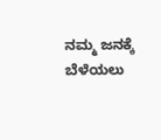ನಮ್ಮ ಜನಕ್ಕೆ ಬೆಳೆಯಲು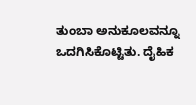ತುಂಬಾ ಅನುಕೂಲವನ್ನೂ ಒದಗಿಸಿಕೊಟ್ಟಿತು. ದೈಹಿಕ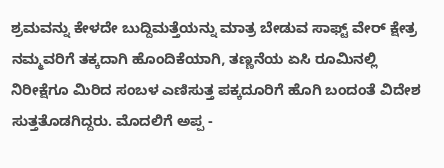ಶ್ರಮವನ್ನು ಕೇಳದೇ ಬುದ್ದಿಮತ್ತೆಯನ್ನು ಮಾತ್ರ ಬೇಡುವ ಸಾಫ್ಟ್ ವೇರ್ ಕ್ಷೇತ್ರ ನಮ್ಮವರಿಗೆ ತಕ್ಕದಾಗಿ ಹೊಂದಿಕೆಯಾಗಿ, ತಣ್ಣನೆಯ ಏಸಿ ರೂಮಿನಲ್ಲಿ ನಿರೀಕ್ಷೆಗೂ ಮಿರಿದ ಸಂಬಳ ಎಣಿಸುತ್ತ ಪಕ್ಕದೂರಿಗೆ ಹೊಗಿ ಬಂದಂತೆ ವಿದೇಶ ಸುತ್ತತೊಡಗಿದ್ದರು. ಮೊದಲಿಗೆ ಅಪ್ಪ -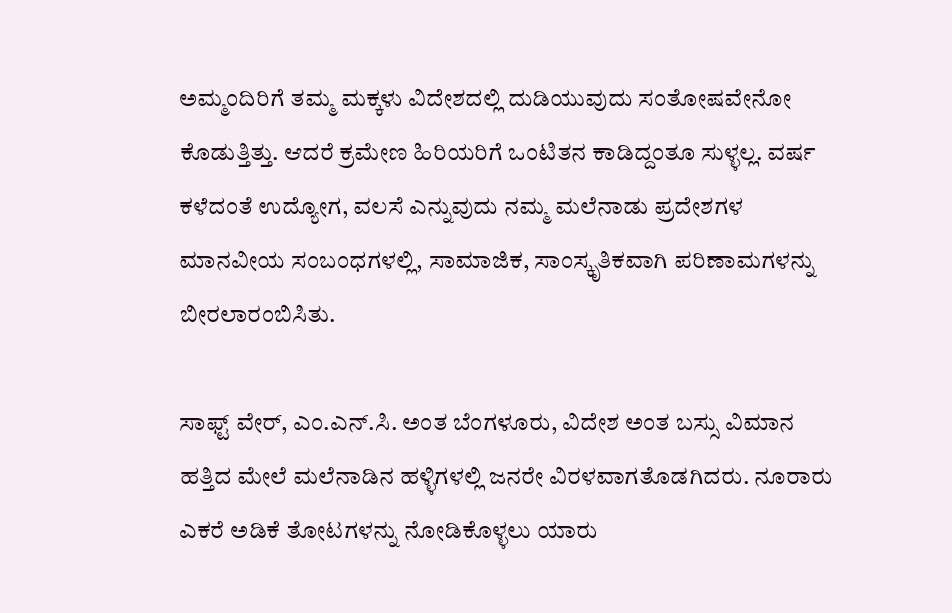ಅಮ್ಮಂದಿರಿಗೆ ತಮ್ಮ ಮಕ್ಕಳು ವಿದೇಶದಲ್ಲಿ ದುಡಿಯುವುದು ಸಂತೋಷವೇನೋ ಕೊಡುತ್ತಿತ್ತು. ಆದರೆ ಕ್ರಮೇಣ ಹಿರಿಯರಿಗೆ ಒಂಟಿತನ ಕಾಡಿದ್ದಂತೂ ಸುಳ್ಳಲ್ಲ. ವರ್ಷ ಕಳೆದಂತೆ ಉದ್ಯೋಗ, ವಲಸೆ ಎನ್ನುವುದು ನಮ್ಮ ಮಲೆನಾಡು ಪ್ರದೇಶಗಳ ಮಾನವೀಯ ಸಂಬಂಧಗಳಲ್ಲಿ, ಸಾಮಾಜಿಕ, ಸಾಂಸ್ಕೃತಿಕವಾಗಿ ಪರಿಣಾಮಗಳನ್ನು ಬೀರಲಾರಂಬಿಸಿತು.

ಸಾಫ್ಟ್ ವೇರ್, ಎಂ.ಎನ್.ಸಿ. ಅಂತ ಬೆಂಗಳೂರು, ವಿದೇಶ ಅಂತ ಬಸ್ಸು ವಿಮಾನ ಹತ್ತಿದ ಮೇಲೆ ಮಲೆನಾಡಿನ ಹಳ್ಳಿಗಳಲ್ಲಿ ಜನರೇ ವಿರಳವಾಗತೊಡಗಿದರು. ನೂರಾರು ಎಕರೆ ಅಡಿಕೆ ತೋಟಗಳನ್ನು ನೋಡಿಕೊಳ್ಳಲು ಯಾರು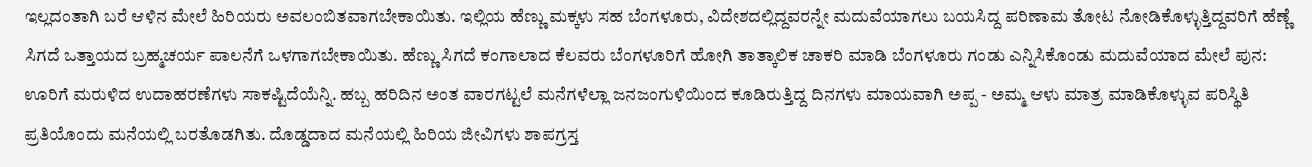ಇಲ್ಲದಂತಾಗಿ ಬರೆ ಆಳಿನ ಮೇಲೆ ಹಿರಿಯರು ಅವಲಂಬಿತವಾಗಬೇಕಾಯಿತು. ಇಲ್ಲಿಯ ಹೆಣ್ಣು ಮಕ್ಕಳು ಸಹ ಬೆಂಗಳೂರು, ವಿದೇಶದಲ್ಲಿದ್ದವರನ್ನೇ ಮದುವೆಯಾಗಲು ಬಯಸಿದ್ದ ಪರಿಣಾಮ ತೋಟ ನೋಡಿಕೊಳ್ಳುತ್ತಿದ್ದವರಿಗೆ ಹೆಣ್ಣೆ ಸಿಗದೆ ಒತ್ತಾಯದ ಬ್ರಹ್ಮಚರ್ಯ ಪಾಲನೆಗೆ ಒಳಗಾಗಬೇಕಾಯಿತು. ಹೆಣ್ಣು ಸಿಗದೆ ಕಂಗಾಲಾದ ಕೆಲವರು ಬೆಂಗಳೂರಿಗೆ ಹೋಗಿ ತಾತ್ಕಾಲಿಕ ಚಾಕರಿ ಮಾಡಿ ಬೆಂಗಳೂರು ಗಂಡು ಎನ್ನಿಸಿಕೊಂಡು ಮದುವೆಯಾದ ಮೇಲೆ ಪುನ: ಊರಿಗೆ ಮರುಳಿದ ಉದಾಹರಣೆಗಳು ಸಾಕಷ್ಟಿದೆಯೆನ್ನಿ. ಹಬ್ಬ ಹರಿದಿನ ಅಂತ ವಾರಗಟ್ಟಲೆ ಮನೆಗಳೆಲ್ಲಾ ಜನಜಂಗುಳಿಯಿಂದ ಕೂಡಿರುತ್ತಿದ್ದ ದಿನಗಳು ಮಾಯವಾಗಿ ಅಪ್ಪ - ಅಮ್ಮ ಆಳು ಮಾತ್ರ ಮಾಡಿಕೊಳ್ಳುವ ಪರಿಸ್ಥಿತಿ ಪ್ರತಿಯೊಂದು ಮನೆಯಲ್ಲಿ ಬರತೊಡಗಿತು. ದೊಡ್ಡದಾದ ಮನೆಯಲ್ಲಿ ಹಿರಿಯ ಜೀವಿಗಳು ಶಾಪಗ್ರಸ್ತ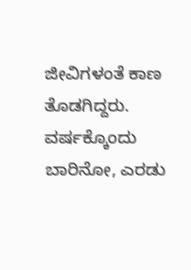ಜೀವಿಗಳಂತೆ ಕಾಣ ತೊಡಗಿದ್ದರು. ವರ್ಷಕ್ಕೊಂದು ಬಾರಿನೋ, ಎರಡು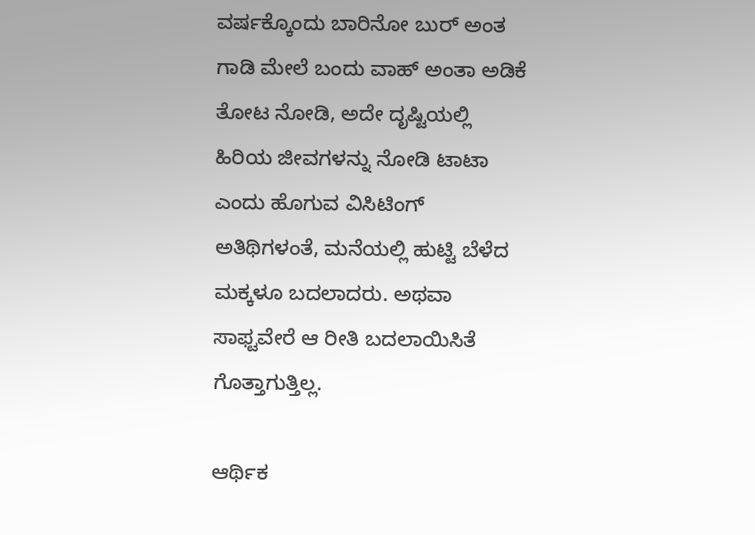ವರ್ಷಕ್ಕೊಂದು ಬಾರಿನೋ ಬುರ್ ಅಂತ ಗಾಡಿ ಮೇಲೆ ಬಂದು ವಾಹ್ ಅಂತಾ ಅಡಿಕೆ ತೋಟ ನೋಡಿ, ಅದೇ ದೃಷ್ಟಿಯಲ್ಲಿ ಹಿರಿಯ ಜೀವಗಳನ್ನು ನೋಡಿ ಟಾಟಾ ಎಂದು ಹೊಗುವ ವಿಸಿಟಿಂಗ್ ಅತಿಥಿಗಳಂತೆ, ಮನೆಯಲ್ಲಿ ಹುಟ್ಟಿ ಬೆಳೆದ ಮಕ್ಕಳೂ ಬದಲಾದರು. ಅಥವಾ ಸಾಫ್ಟವೇರೆ ಆ ರೀತಿ ಬದಲಾಯಿಸಿತೆ ಗೊತ್ತಾಗುತ್ತಿಲ್ಲ.

ಆರ್ಥಿಕ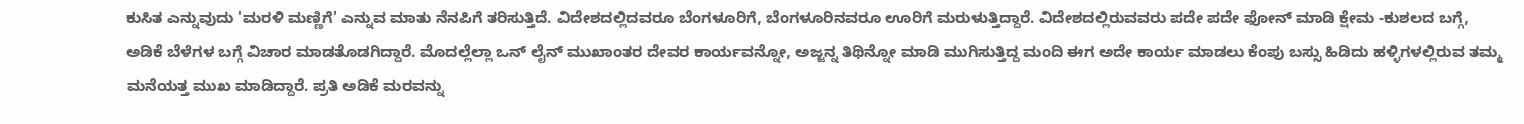ಕುಸಿತ ಎನ್ನುವುದು 'ಮರಳಿ ಮಣ್ಣಿಗೆ' ಎನ್ನುವ ಮಾತು ನೆನಪಿಗೆ ತರಿಸುತ್ತಿದೆ. ವಿದೇಶದಲ್ಲಿದವರೂ ಬೆಂಗಳೂರಿಗೆ, ಬೆಂಗಳೂರಿನವರೂ ಊರಿಗೆ ಮರುಳುತ್ತಿದ್ದಾರೆ. ವಿದೇಶದಲ್ಲಿರುವವರು ಪದೇ ಪದೇ ಫೋನ್ ಮಾಡಿ ಕ್ಷೇಮ -ಕುಶಲದ ಬಗ್ಗೆ, ಅಡಿಕೆ ಬೆಳೆಗಳ ಬಗ್ಗೆ ವಿಚಾರ ಮಾಡತೊಡಗಿದ್ದಾರೆ. ಮೊದಲ್ಲೆಲ್ಲಾ ಒನ್ ಲೈನ್ ಮುಖಾಂತರ ದೇವರ ಕಾರ್ಯವನ್ನೋ, ಅಜ್ಜನ್ನ ತಿಥಿನ್ನೋ ಮಾಡಿ ಮುಗಿಸುತ್ತಿದ್ದ ಮಂದಿ ಈಗ ಅದೇ ಕಾರ್ಯ ಮಾಡಲು ಕೆಂಪು ಬಸ್ಸು ಹಿಡಿದು ಹಳ್ಳಿಗಳಲ್ಲಿರುವ ತಮ್ಮ ಮನೆಯತ್ತ ಮುಖ ಮಾಡಿದ್ದಾರೆ. ಪ್ರತಿ ಅಡಿಕೆ ಮರವನ್ನು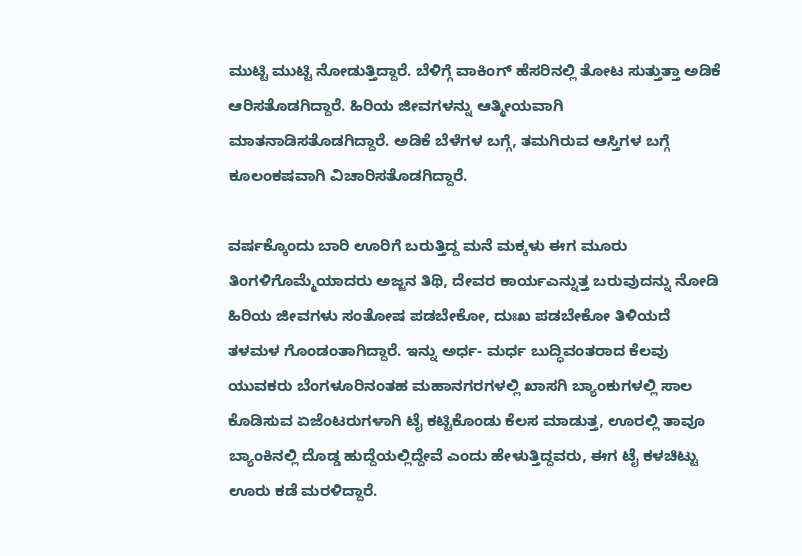ಮುಟ್ಟಿ ಮುಟ್ಟಿ ನೋಡುತ್ತಿದ್ದಾರೆ. ಬೆಳಿಗ್ಗೆ ವಾಕಿಂಗ್ ಹೆಸರಿನಲ್ಲಿ ತೋಟ ಸುತ್ತುತ್ತಾ ಅಡಿಕೆ ಆರಿಸತೊಡಗಿದ್ದಾರೆ. ಹಿರಿಯ ಜೀವಗಳನ್ನು ಆತ್ಮೀಯವಾಗಿ ಮಾತನಾಡಿಸತೊಡಗಿದ್ದಾರೆ. ಅಡಿಕೆ ಬೆಳೆಗಳ ಬಗ್ಗೆ, ತಮಗಿರುವ ಆಸ್ತಿಗಳ ಬಗ್ಗೆ ಕೂಲಂಕಷವಾಗಿ ವಿಚಾರಿಸತೊಡಗಿದ್ದಾರೆ.

ವರ್ಷಕ್ಕೊಂದು ಬಾರಿ ಊರಿಗೆ ಬರುತ್ತಿದ್ದ ಮನೆ ಮಕ್ಕಳು ಈಗ ಮೂರು ತಿಂಗಳಿಗೊಮ್ಮೆಯಾದರು ಅಜ್ಜನ ತಿಥಿ, ದೇವರ ಕಾರ್ಯಎನ್ನುತ್ತ ಬರುವುದನ್ನು ನೋಡಿ ಹಿರಿಯ ಜೀವಗಳು ಸಂತೋಷ ಪಡಬೇಕೋ, ದುಃಖ ಪಡಬೇಕೋ ತಿಳಿಯದೆ ತಳಮಳ ಗೊಂಡಂತಾಗಿದ್ದಾರೆ. ಇನ್ನು ಅರ್ಧ- ಮರ್ಧ ಬುದ್ಧಿವಂತರಾದ ಕೆಲವು ಯುವಕರು ಬೆಂಗಳೂರಿನಂತಹ ಮಹಾನಗರಗಳಲ್ಲಿ ಖಾಸಗಿ ಬ್ಯಾಂಕುಗಳಲ್ಲಿ ಸಾಲ ಕೊಡಿಸುವ ಏಜೆಂಟರುಗಳಾಗಿ ಟೈ ಕಟ್ಟಿಕೊಂಡು ಕೆಲಸ ಮಾಡುತ್ತ, ಊರಲ್ಲಿ ತಾವೂ ಬ್ಯಾಂಕಿನಲ್ಲಿ ದೊಡ್ಡ ಹುದ್ದೆಯಲ್ಲಿದ್ದೇವೆ ಎಂದು ಹೇಳುತ್ತಿದ್ದವರು, ಈಗ ಟೈ ಕಳಚಿಟ್ಟು ಊರು ಕಡೆ ಮರಳಿದ್ದಾರೆ.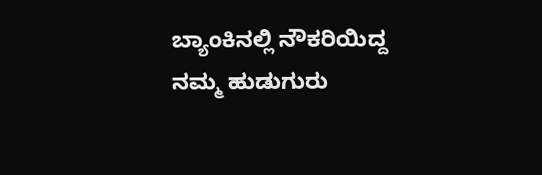ಬ್ಯಾಂಕಿನಲ್ಲಿ ನೌಕರಿಯಿದ್ದ ನಮ್ಮ ಹುಡುಗುರು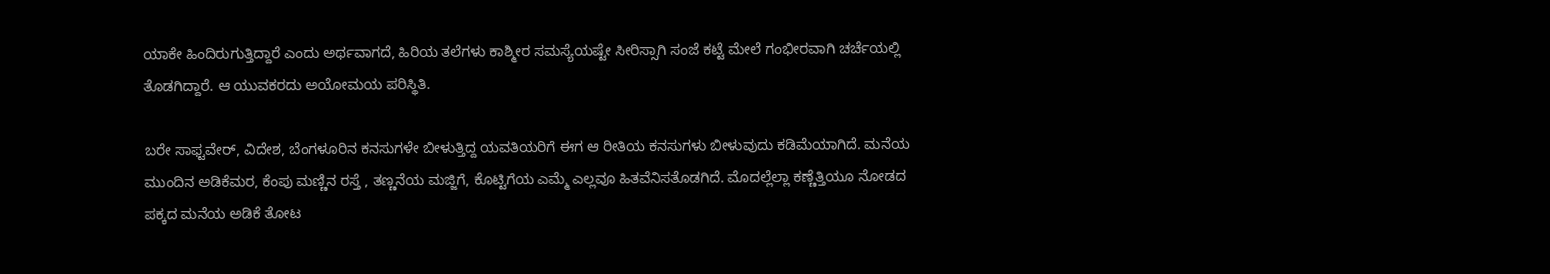ಯಾಕೇ ಹಿಂದಿರುಗುತ್ತಿದ್ದಾರೆ ಎಂದು ಅರ್ಥವಾಗದೆ, ಹಿರಿಯ ತಲೆಗಳು ಕಾಶ್ಮೀರ ಸಮಸ್ಯೆಯಷ್ಟೇ ಸೀರಿಸ್ಸಾಗಿ ಸಂಜೆ ಕಟ್ಟೆ ಮೇಲೆ ಗಂಭೀರವಾಗಿ ಚರ್ಚೆಯಲ್ಲಿ ತೊಡಗಿದ್ದಾರೆ. ಆ ಯುವಕರದು ಅಯೋಮಯ ಪರಿಸ್ಥಿತಿ.

ಬರೇ ಸಾಫ್ಟವೇರ್, ವಿದೇಶ, ಬೆಂಗಳೂರಿನ ಕನಸುಗಳೇ ಬೀಳುತ್ತಿದ್ದ ಯವತಿಯರಿಗೆ ಈಗ ಆ ರೀತಿಯ ಕನಸುಗಳು ಬೀಳುವುದು ಕಡಿಮೆಯಾಗಿದೆ. ಮನೆಯ ಮುಂದಿನ ಅಡಿಕೆಮರ, ಕೆಂಪು ಮಣ್ಣಿನ ರಸ್ತೆ , ತಣ್ಣನೆಯ ಮಜ್ಜಿಗೆ, ಕೊಟ್ಟಿಗೆಯ ಎಮ್ಮೆ ಎಲ್ಲವೂ ಹಿತವೆನಿಸತೊಡಗಿದೆ. ಮೊದಲ್ಲೆಲ್ಲಾ ಕಣ್ಣೆತ್ತಿಯೂ ನೋಡದ ಪಕ್ಕದ ಮನೆಯ ಅಡಿಕೆ ತೋಟ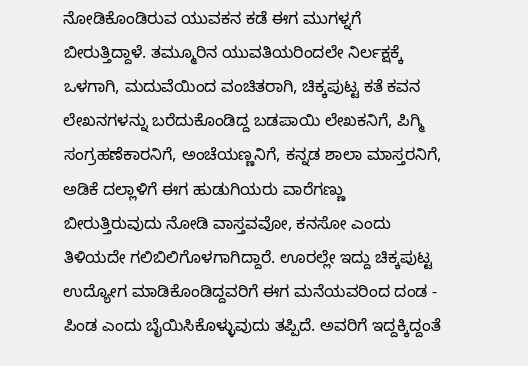ನೋಡಿಕೊಂಡಿರುವ ಯುವಕನ ಕಡೆ ಈಗ ಮುಗಳ್ನಗೆ ಬೀರುತ್ತಿದ್ದಾಳೆ. ತಮ್ಮೂರಿನ ಯುವತಿಯರಿಂದಲೇ ನಿರ್ಲಕ್ಷಕ್ಕೆ ಒಳಗಾಗಿ, ಮದುವೆಯಿಂದ ವಂಚಿತರಾಗಿ, ಚಿಕ್ಕಪುಟ್ಟ ಕತೆ ಕವನ ಲೇಖನಗಳನ್ನು ಬರೆದುಕೊಂಡಿದ್ದ ಬಡಪಾಯಿ ಲೇಖಕನಿಗೆ, ಪಿಗ್ಮಿ ಸಂಗ್ರಹಣೆಕಾರನಿಗೆ, ಅಂಚೆಯಣ್ಣನಿಗೆ, ಕನ್ನಡ ಶಾಲಾ ಮಾಸ್ತರನಿಗೆ, ಅಡಿಕೆ ದಲ್ಲಾಳಿಗೆ ಈಗ ಹುಡುಗಿಯರು ವಾರೆಗಣ್ಣು ಬೀರುತ್ತಿರುವುದು ನೋಡಿ ವಾಸ್ತವವೋ, ಕನಸೋ ಎಂದು ತಿಳಿಯದೇ ಗಲಿಬಿಲಿಗೊಳಗಾಗಿದ್ದಾರೆ. ಊರಲ್ಲೇ ಇದ್ದು ಚಿಕ್ಕಪುಟ್ಟ ಉದ್ಯೋಗ ಮಾಡಿಕೊಂಡಿದ್ದವರಿಗೆ ಈಗ ಮನೆಯವರಿಂದ ದಂಡ - ಪಿಂಡ ಎಂದು ಬೈಯಿಸಿಕೊಳ್ಳುವುದು ತಪ್ಪಿದೆ. ಅವರಿಗೆ ಇದ್ದಕ್ಕಿದ್ದಂತೆ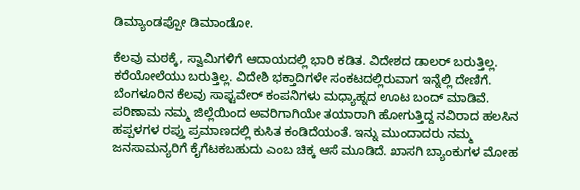ಡಿಮ್ಯಾಂಡಪ್ಪೋ ಡಿಮಾಂಡೋ.

ಕೆಲವು ಮಠಕ್ಕೆ, ಸ್ವಾಮಿಗಳಿಗೆ ಆದಾಯದಲ್ಲಿ ಭಾರಿ ಕಡಿತ. ವಿದೇಶದ ಡಾಲರ್ ಬರುತ್ತಿಲ್ಲ. ಕರೆಯೋಲೆಯು ಬರುತ್ತಿಲ್ಲ. ವಿದೇಶಿ ಭಕ್ತಾದಿಗಳೇ ಸಂಕಟದಲ್ಲಿರುವಾಗ ಇನ್ನೆಲ್ಲಿ ದೇಣಿಗೆ. ಬೆಂಗಳೂರಿನ ಕೆಲವು ಸಾಫ್ಟವೇರ್ ಕಂಪನಿಗಳು ಮಧ್ಯಾಹ್ನದ ಊಟ ಬಂದ್ ಮಾಡಿವೆ. ಪರಿಣಾಮ ನಮ್ಮ ಜಿಲ್ಲೆಯಿಂದ ಅವರಿಗಾಗಿಯೇ ತಯಾರಾಗಿ ಹೋಗುತ್ತಿದ್ದ ನವಿರಾದ ಹಲಸಿನ ಹಪ್ಪಳಗಳ ರಪ್ತು ಪ್ರಮಾಣದಲ್ಲಿ ಕುಸಿತ ಕಂಡಿದೆಯಂತೆ. ಇನ್ನು ಮುಂದಾದರು ನಮ್ಮ ಜನಸಾಮನ್ಯರಿಗೆ ಕೈಗೆಟಕಬಹುದು ಎಂಬ ಚಿಕ್ಕ ಆಸೆ ಮೂಡಿದೆ. ಖಾಸಗಿ ಬ್ಯಾಂಕುಗಳ ಮೋಹ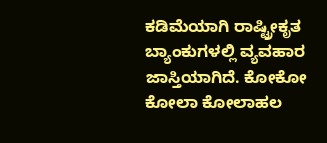ಕಡಿಮೆಯಾಗಿ ರಾಷ್ಟ್ರೀಕೃತ ಬ್ಯಾಂಕುಗಳಲ್ಲಿ ವ್ಯವಹಾರ ಜಾಸ್ತಿಯಾಗಿದೆ. ಕೋಕೋ ಕೋಲಾ ಕೋಲಾಹಲ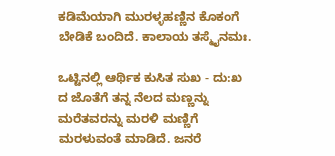ಕಡಿಮೆಯಾಗಿ ಮುರಳ್ಳಹಣ್ಣಿನ ಕೊಕಂಗೆ ಬೇಡಿಕೆ ಬಂದಿದೆ. ಕಾಲಾಯ ತಸ್ಮೈನಮಃ.

ಒಟ್ಟಿನಲ್ಲಿ ಆರ್ಥಿಕ ಕುಸಿತ ಸುಖ - ದು:ಖ ದ ಜೊತೆಗೆ ತನ್ನ ನೆಲದ ಮಣ್ಣನ್ನು ಮರೆತವರನ್ನು ಮರಳಿ ಮಣ್ಣಿಗೆ ಮರಳುವಂತೆ ಮಾಡಿದೆ. ಜನರೆ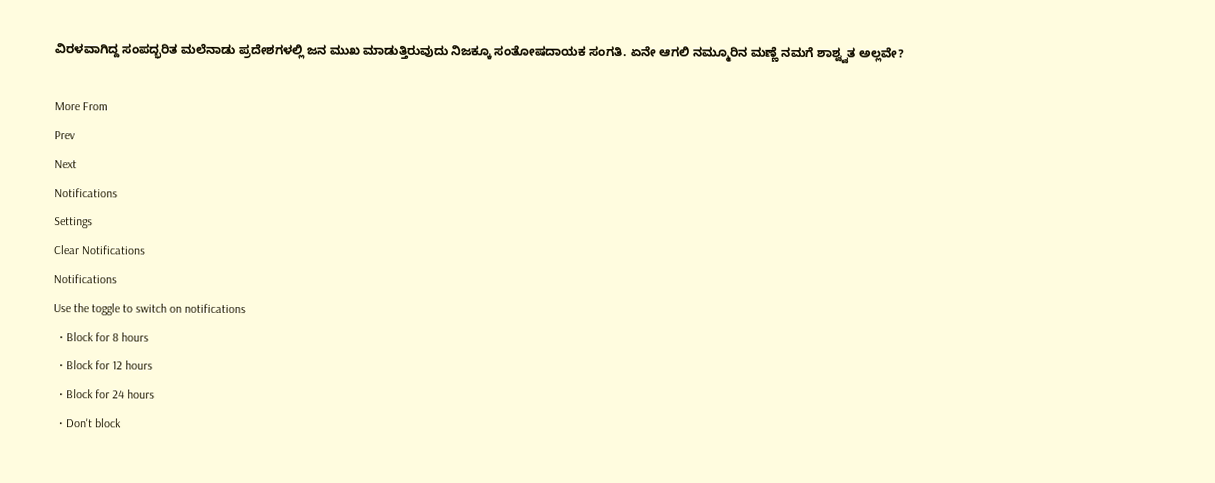ವಿರಳವಾಗಿದ್ದ ಸಂಪದ್ಭರಿತ ಮಲೆನಾಡು ಪ್ರದೇಶಗಳಲ್ಲಿ ಜನ ಮುಖ ಮಾಡುತ್ತಿರುವುದು ನಿಜಕ್ಕೂ ಸಂತೋಷದಾಯಕ ಸಂಗತಿ. ಏನೇ ಆಗಲಿ ನಮ್ಮೂರಿನ ಮಣ್ಣೆ ನಮಗೆ ಶಾಶ್ವ್ವತ ಅಲ್ಲವೇ?

More From
Prev
Next
Notifications
Settings
Clear Notifications
Notifications
Use the toggle to switch on notifications
  • Block for 8 hours
  • Block for 12 hours
  • Block for 24 hours
  • Don't block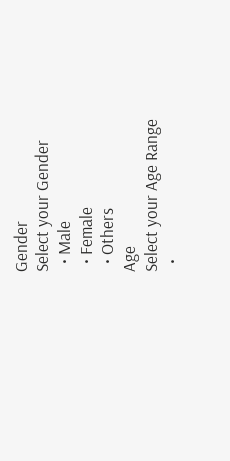Gender
Select your Gender
  • Male
  • Female
  • Others
Age
Select your Age Range
  •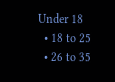Under 18
  • 18 to 25
  • 26 to 35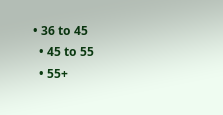• 36 to 45
  • 45 to 55
  • 55+